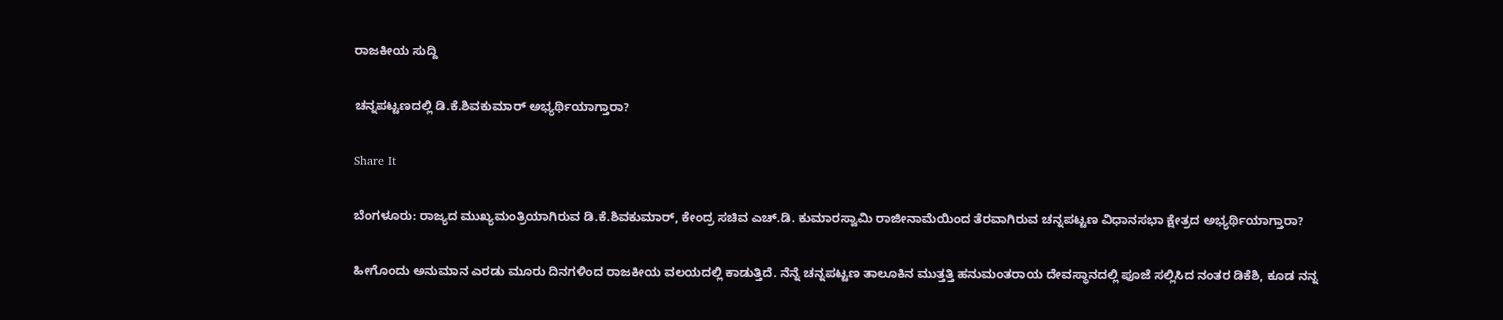ರಾಜಕೀಯ ಸುದ್ದಿ

ಚನ್ನಪಟ್ಟಣದಲ್ಲಿ ಡಿ.ಕೆ.ಶಿವಕುಮಾರ್ ಅಭ್ಯರ್ಥಿಯಾಗ್ತಾರಾ?

Share It

ಬೆಂಗಳೂರು: ರಾಜ್ಯದ ಮುಖ್ಯಮಂತ್ರಿಯಾಗಿರುವ ಡಿ.ಕೆ.ಶಿವಕುಮಾರ್, ಕೇಂದ್ರ ಸಚಿವ ಎಚ್.ಡಿ. ಕುಮಾರಸ್ವಾಮಿ ರಾಜೀನಾಮೆಯಿಂದ ತೆರವಾಗಿರುವ ಚನ್ನಪಟ್ಟಣ ವಿಧಾನಸಭಾ ಕ್ಷೇತ್ರದ ಅಭ್ಯರ್ಥಿಯಾಗ್ತಾರಾ?

ಹೀಗೊಂದು ಅನುಮಾನ ಎರಡು ಮೂರು ದಿನಗಳಿಂದ ರಾಜಕೀಯ ವಲಯದಲ್ಲಿ ಕಾಡುತ್ತಿದೆ. ನೆನ್ನೆ ಚನ್ನಪಟ್ಟಣ ತಾಲೂಕಿನ ಮುತ್ತತ್ತಿ ಹನುಮಂತರಾಯ ದೇವಸ್ಥಾನದಲ್ಲಿ ಪೂಜೆ ಸಲ್ಲಿಸಿದ ನಂತರ ಡಿಕೆಶಿ, ಕೂಡ ನನ್ನ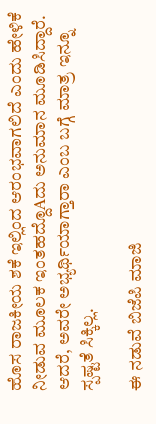ಹೊಸ ರಾಜಕೀಯ ಶಕೆ ಇಲ್ಲಿಂದ ಆರಂಭವಾಗಲಿದೆ ಎಂದು ಹೇಳಿಕೆ ನೀಡುವ ಮೂಲಕ ಇಂತಹದ್ದೊAದು ಅನುಮಾನ ಮೂಡಿಸಿದ್ದಾರೆ. ಆದರೆ, ಅವರೇ ಅಭ್ಯರ್ಥಿಯಾಗ್ತಾರಾ ಎಂಬ ಬಗ್ಗೆ ಮಾತ್ರ ಇನ್ನೂ ಸ್ಪಷ್ಟತೆ ಸಿಕ್ಕಿಲ್ಲ.

ಈ ನಡುವೆ ಬಿಜೆಪಿ ಮಾಜಿ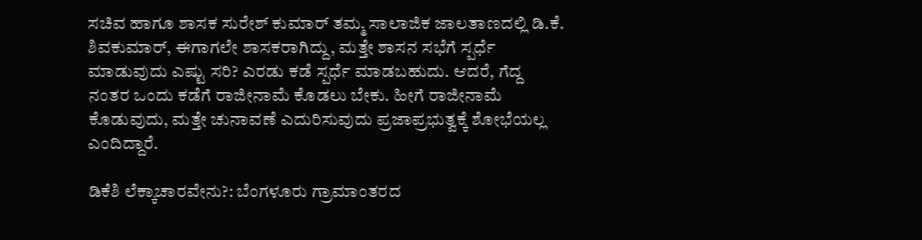ಸಚಿವ ಹಾಗೂ ಶಾಸಕ ಸುರೇಶ್ ಕುಮಾರ್ ತಮ್ಮ ಸಾಲಾಜಿಕ ಜಾಲತಾಣದಲ್ಲಿ ಡಿ.ಕೆ. ಶಿವಕುಮಾರ್, ಈಗಾಗಲೇ ಶಾಸಕರಾಗಿದ್ದು, ಮತ್ತೇ ಶಾಸನ ಸಭೆಗೆ ಸ್ಪರ್ಧೆ ಮಾಡುವುದು ಎಷ್ಟು ಸರಿ? ಎರಡು ಕಡೆ ಸ್ಪರ್ಧೆ ಮಾಡಬಹುದು. ಆದರೆ, ಗೆದ್ದ ನಂತರ ಒಂದು ಕಡೆಗೆ ರಾಜೀನಾಮೆ ಕೊಡಲು ಬೇಕು. ಹೀಗೆ ರಾಜೀನಾಮೆ ಕೊಡುವುದು, ಮತ್ತೇ ಚುನಾವಣೆ ಎದುರಿಸುವುದು ಪ್ರಜಾಪ್ರಭುತ್ವಕ್ಕೆ ಶೋಭೆಯಲ್ಲ ಎಂದಿದ್ದಾರೆ.

ಡಿಕೆಶಿ ಲೆಕ್ಕಾಚಾರವೇನು?: ಬೆಂಗಳೂರು ಗ್ರಾಮಾಂತರದ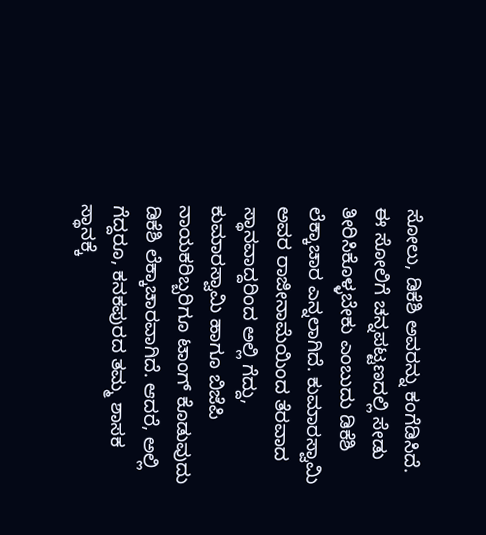ಸೋಲು, ಡಿಕೆಶಿ ಅವರನ್ನು ಕಂಗೆಡಿಸಿದೆ. ಈ ಸೋಲಿಗೆ ಚನ್ನಪಟ್ಟಣದಲ್ಲಿ ಸೇಡು ತೀರಿಸಿಕೊಳ್ಳಬೇಕು ಎಂಬುದು ಡಿಕೆಶಿ ಲೆಕ್ಕಾಚಾರ ಎನ್ನಲಾಗಿದೆ. ಕುಮಾರಸ್ವಾಮಿ ಅವರ ರಾಜೀನಾಮೆಯಿಂದ ತೆರವಾದ ಸ್ಥಾನವಾದ್ದರಿಂದ ಅಲ್ಲಿ ಗೆದ್ದು, ಕುಮಾರಸ್ವಾಮಿ ಹಾಗೂ ಬಿಜೆಪಿ ನಾಯಕರಿಬ್ಬರಿಗೂ ಟಾಂಗ್ ಕೊಡುವುದು ಡಿಕೆಶಿ ಲೆಕ್ಕಾಚಾರವಾಗಿದೆ. ಆದರೆ, ಅಲ್ಲಿ ಗೆದ್ದರೂ, ಕನಕಪುರದ ತಮ್ಮ ಶಾಸಕ ಸ್ಥಾನಕ್ಕೆ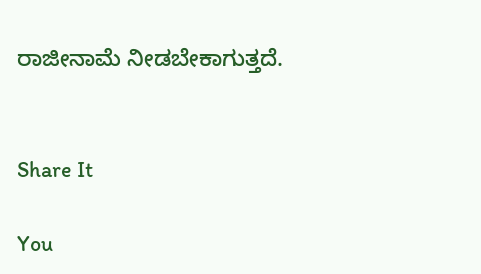ರಾಜೀನಾಮೆ ನೀಡಬೇಕಾಗುತ್ತದೆ.


Share It

You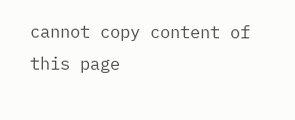cannot copy content of this page